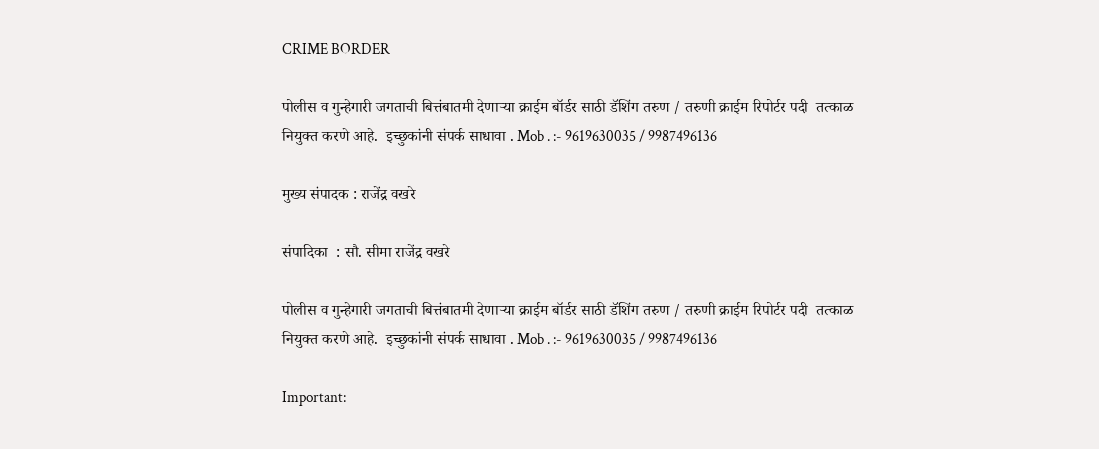CRIME BORDER

पोलीस व गुन्हेगारी जगताची बित्तंबातमी देणाऱ्या क्राईम बॉर्डर साठी डॅशिंग तरुण / तरुणी क्राईम रिपोर्टर पदी  तत्काळ नियुक्त करणे आहे.  इच्छुकांनी संपर्क साधावा . Mob . :- 9619630035 / 9987496136

मुख्य संपादक : राजेंद्र वखरे

संपादिका  : सौ. सीमा राजेंद्र वखरे

पोलीस व गुन्हेगारी जगताची बित्तंबातमी देणाऱ्या क्राईम बॉर्डर साठी डॅशिंग तरुण / तरुणी क्राईम रिपोर्टर पदी  तत्काळ नियुक्त करणे आहे.  इच्छुकांनी संपर्क साधावा . Mob . :- 9619630035 / 9987496136

Important: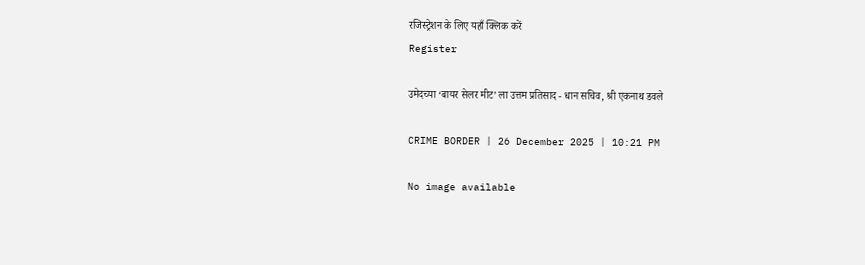रजिस्ट्रेशन के लिए यहाँ क्लिक करें
Register

उमेदच्या ‘बायर सेलर मीट’ ला उत्तम प्रतिसाद - धान सचिव, श्री एकनाथ डवले

CRIME BORDER | 26 December 2025 | 10:21 PM

No image available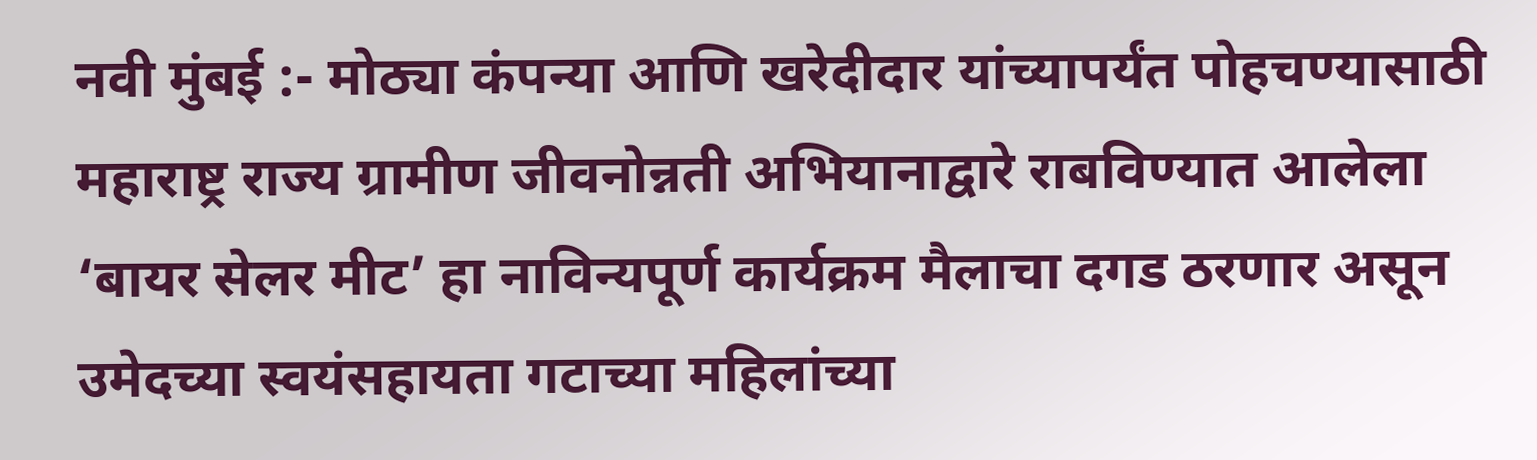नवी मुंबई :- मोठ्या कंपन्या आणि खरेदीदार यांच्यापर्यंत पोहचण्यासाठी महाराष्ट्र राज्य ग्रामीण जीवनोन्नती अभियानाद्वारे राबविण्यात आलेला ‘बायर सेलर मीट’ हा नाविन्यपूर्ण कार्यक्रम मैलाचा दगड ठरणार असून उमेदच्या स्वयंसहायता गटाच्या महिलांच्या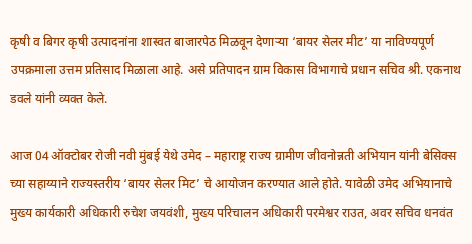कृषी व बिगर कृषी उत्पादनांना शास्वत बाजारपेठ मिळवून देणाऱ्या ‘बायर सेलर मीट’ या नाविण्यपूर्ण उपक्रमाला उत्तम प्रतिसाद मिळाला आहे. असे प्रतिपादन ग्राम विकास विभागाचे प्रधान सचिव श्री. एकनाथ डवले यांनी व्यक्त केले.

आज 04 ऑक्टोबर रोजी नवी मुंबई येथे उमेद – महाराष्ट्र राज्य ग्रामीण जीवनोन्नती अभियान यांनी बेसिक्स च्या सहाय्याने राज्यस्तरीय ‘बायर सेलर मिट’ चे आयोजन करण्यात आले होते. यावेळी उमेद अभियानाचे मुख्य कार्यकारी अधिकारी रुचेश जयवंशी, मुख्य परिचालन अधिकारी परमेश्वर राउत, अवर सचिव धनवंत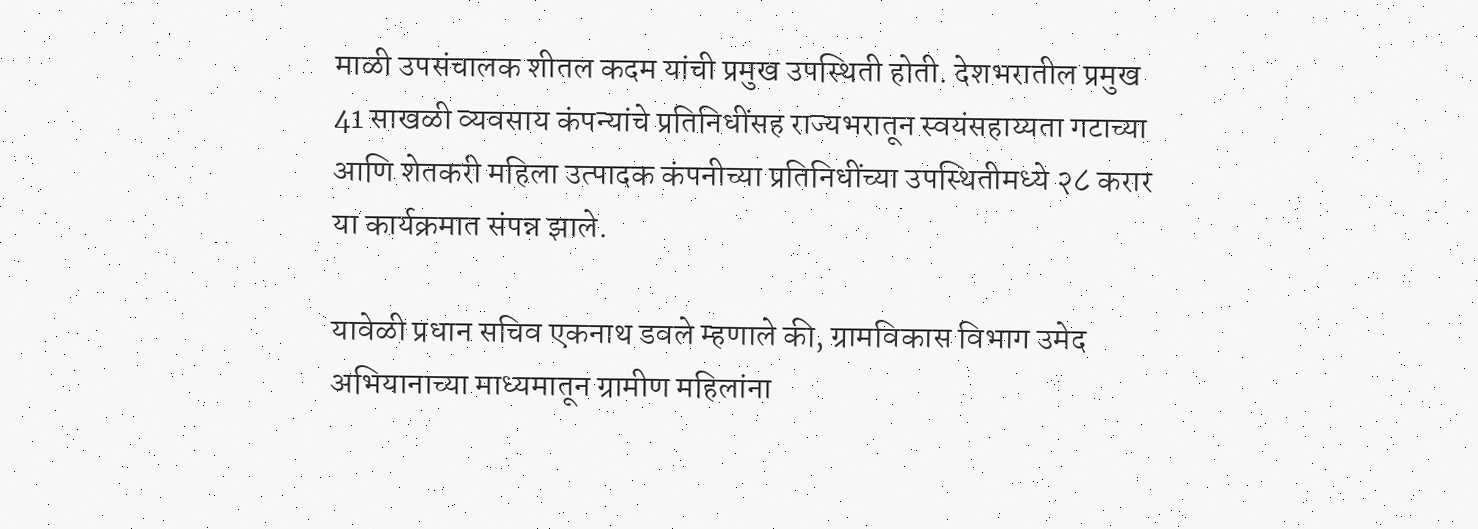माळी उपसंचालक शीतल कदम यांची प्रमुख उपस्थिती होती. देशभरातील प्रमुख 41 साखळी व्यवसाय कंपन्यांचे प्रतिनिधींसह राज्यभरातून स्वयंसहाय्यता गटाच्या आणि शेतकरी महिला उत्पादक कंपनीच्या प्रतिनिधींच्या उपस्थितीमध्ये २८ करार या कार्यक्रमात संपन्न झाले.

यावेळी प्रधान सचिव एकनाथ डवले म्हणाले की, ग्रामविकास विभाग उमेद अभियानाच्या माध्यमातून ग्रामीण महिलांना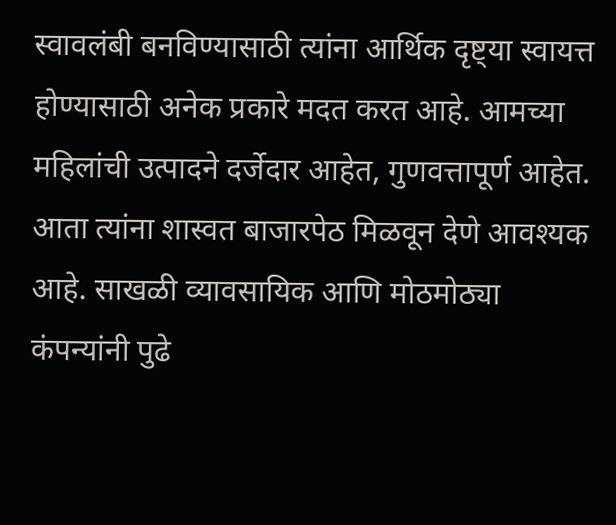स्वावलंबी बनविण्यासाठी त्यांना आर्थिक दृष्ट्या स्वायत्त होण्यासाठी अनेक प्रकारे मदत करत आहे. आमच्या महिलांची उत्पादने दर्जेदार आहेत, गुणवत्तापूर्ण आहेत. आता त्यांना शास्वत बाजारपेठ मिळवून देणे आवश्यक आहे. साखळी व्यावसायिक आणि मोठमोठ्या कंपन्यांनी पुढे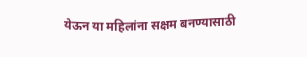येऊन या महिलांना सक्षम बनण्यासाठी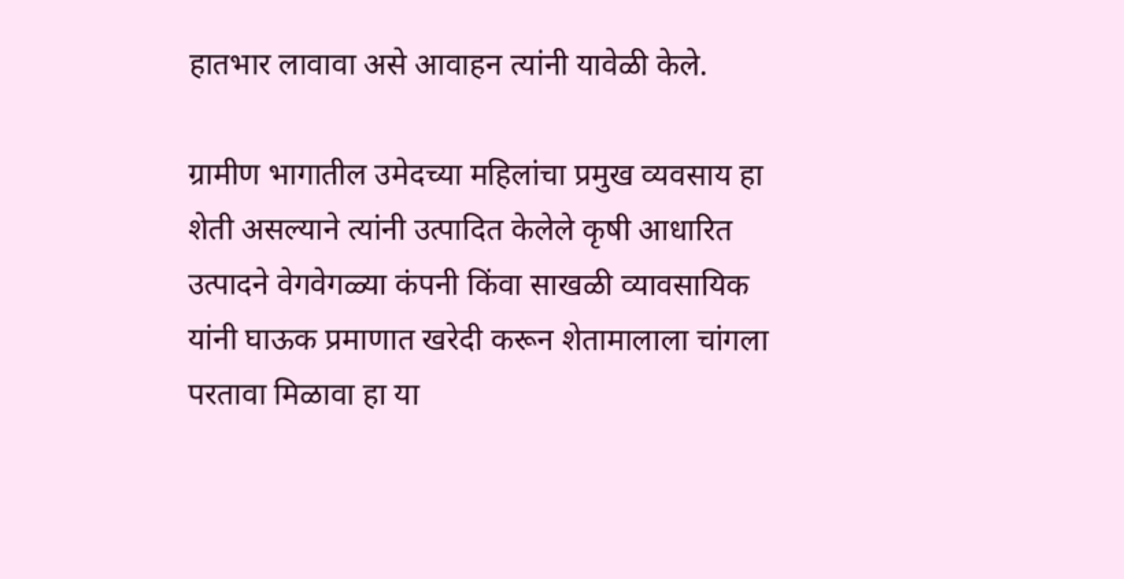हातभार लावावा असे आवाहन त्यांनी यावेळी केले.

ग्रामीण भागातील उमेदच्या महिलांचा प्रमुख व्यवसाय हा शेती असल्याने त्यांनी उत्पादित केलेले कृषी आधारित उत्पादने वेगवेगळ्या कंपनी किंवा साखळी व्यावसायिक यांनी घाऊक प्रमाणात खरेदी करून शेतामालाला चांगला परतावा मिळावा हा या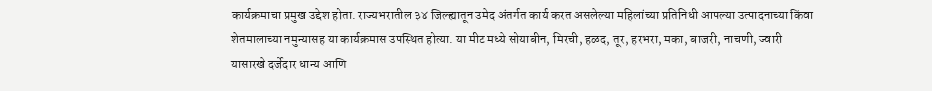कार्यक्रमाचा प्रमुख उद्देश होता. राज्यभरातील ३४ जिल्ह्यातून उमेद अंतर्गत कार्य करत असलेल्या महिलांच्या प्रतिनिधी आपल्या उत्पादनाच्या किंवा शेतमालाच्या नमुन्यासह या कार्यक्रमास उपस्थित होत्या. या मीट मध्ये सोयाबीन, मिरची, हळद, तूर, हरभरा, मका, बाजरी, नाचणी, ज्वारी यासारखे दर्जेदार धान्य आणि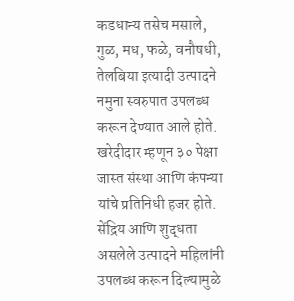कडधान्य तसेच मसाले, गुळ, मध, फळे, वनौषधी, तेलबिया इत्यादी उत्पादने नमुना स्वरुपात उपलब्ध करून देण्यात आले होते. खरेदीदार म्हणून ३० पेक्षा जास्त संस्था आणि कंपन्या यांचे प्रतिनिधी हजर होते. सेंद्रिय आणि शुद्धता असलेले उत्पादने महिलांनी उपलब्ध करून दिल्यामुळे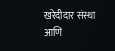खरेदीदार संस्था आणि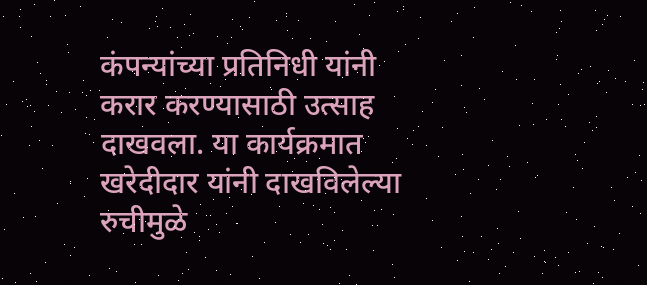कंपन्यांच्या प्रतिनिधी यांनी करार करण्यासाठी उत्साह दाखवला. या कार्यक्रमात खरेदीदार यांनी दाखविलेल्या रुचीमुळे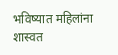भविष्यात महिलांना शास्वत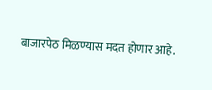बाजारपेठ मिळण्यास मदत होणार आहे.